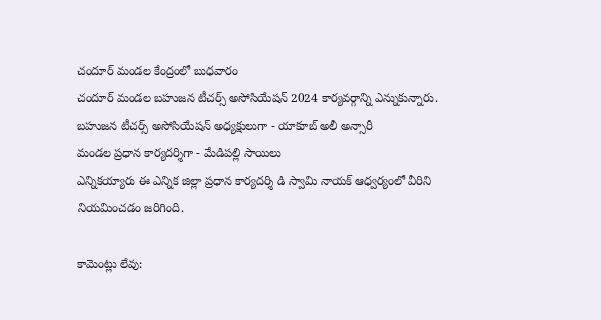చందూర్ మండల కేంద్రంలో బుధవారం
చందూర్ మండల బహుజన టీచర్స్ అసోసియేషన్ 2024 కార్యవర్గాన్ని ఎన్నుకున్నారు.
బహుజన టీచర్స్ అసోసియేషన్ అధ్యక్షులుగా - యాకూబ్ అలీ అన్సారీ
మండల ప్రధాన కార్యదర్శిగా - మేడిపల్లి సాయిలు
ఎన్నికయ్యారు ఈ ఎన్నిక జిల్లా ప్రధాన కార్యదర్శి డి స్వామి నాయక్ ఆధ్వర్యంలో వీరిని నియమించడం జరిగింది.

కామెంట్లు లేవు: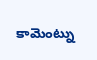కామెంట్ను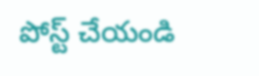పోస్ట్ చేయండి